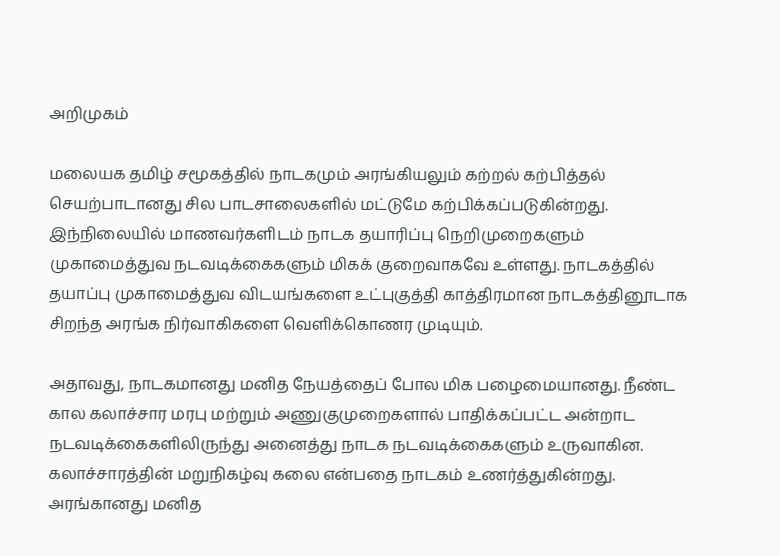அறிமுகம்

மலையக தமிழ் சமூகத்தில் நாடகமும் அரங்கியலும் கற்றல் கற்பித்தல் செயற்பாடானது சில பாடசாலைகளில் மட்டுமே கற்பிக்கப்படுகின்றது. இந்நிலையில் மாணவர்களிடம் நாடக தயாரிப்பு நெறிமுறைகளும் முகாமைத்துவ நடவடிக்கைகளும் மிகக் குறைவாகவே உள்ளது. நாடகத்தில் தயாப்பு முகாமைத்துவ விடயங்களை உட்புகுத்தி காத்திரமான நாடகத்தினூடாக சிறந்த அரங்க நிர்வாகிகளை வெளிக்கொணர முடியும்.

அதாவது, நாடகமானது மனித நேயத்தைப் போல மிக பழைமையானது. நீண்ட கால கலாச்சார மரபு மற்றும் அணுகுமுறைகளால் பாதிக்கப்பட்ட அன்றாட நடவடிக்கைகளிலிருந்து அனைத்து நாடக நடவடிக்கைகளும் உருவாகின. கலாச்சாரத்தின் மறுநிகழ்வு கலை என்பதை நாடகம் உணர்த்துகின்றது. அரங்கானது மனித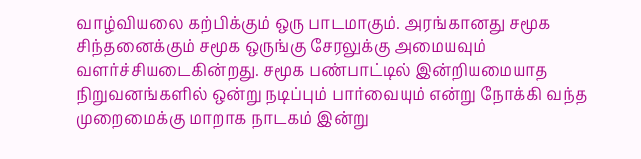வாழ்வியலை கற்பிக்கும் ஒரு பாடமாகும். அரங்கானது சமூக சிந்தனைக்கும் சமூக ஒருங்கு சேரலுக்கு அமையவும் வளர்ச்சியடைகின்றது. சமூக பண்பாட்டில் இன்றியமையாத நிறுவனங்களில் ஒன்று நடிப்பும் பார்வையும் என்று நோக்கி வந்த முறைமைக்கு மாறாக நாடகம் இன்று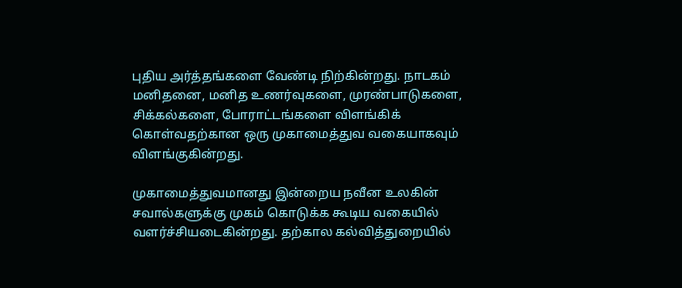புதிய அர்த்தங்களை வேண்டி நிற்கின்றது. நாடகம் மனிதனை, மனித உணர்வுகளை, முரண்பாடுகளை, சிக்கல்களை, போராட்டங்களை விளங்கிக் கொள்வதற்கான ஒரு முகாமைத்துவ வகையாகவும் விளங்குகின்றது.

முகாமைத்துவமானது இன்றைய நவீன உலகின் சவால்களுக்கு முகம் கொடுக்க கூடிய வகையில் வளர்ச்சியடைகின்றது. தற்கால கல்வித்துறையில்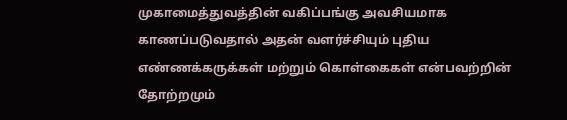முகாமைத்துவத்தின் வகிப்பங்கு அவசியமாக காணப்படுவதால் அதன் வளர்ச்சியும் புதிய எண்ணக்கருக்கள் மற்றும் கொள்கைகள் என்பவற்றின் தோற்றமும்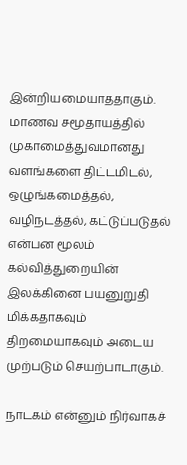இன்றியமையாததாகும். மாணவ சமூதாயத்தில் முகாமைத்துவமானது வளங்களை திட்டமிடல், ஒழுங்கமைத்தல், வழிநடத்தல், கட்டுப்படுதல் என்பன மூலம் கல்வித்துறையின் இலக்கினை பயனுறுதி மிக்கதாகவும் திறமையாகவும் அடைய முற்படும் செயற்பாடாகும்.

நாடகம் என்னும் நிர்வாகச்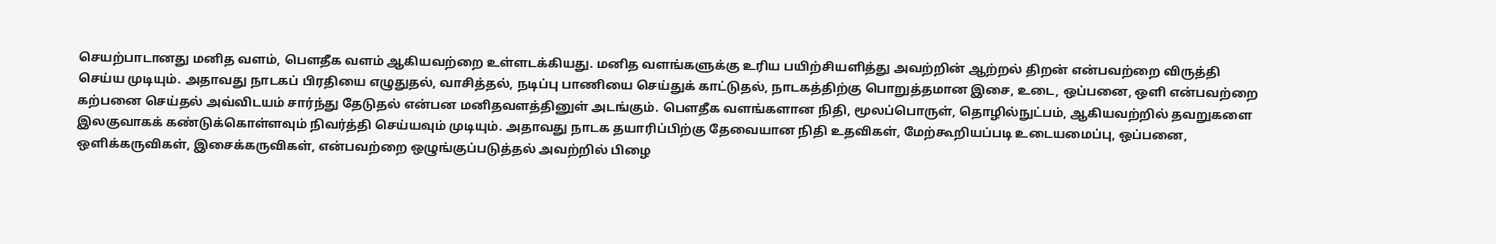செயற்பாடானது மனித வளம், பௌதீக வளம் ஆகியவற்றை உள்ளடக்கியது. மனித வளங்களுக்கு உரிய பயிற்சியளித்து அவற்றின் ஆற்றல் திறன் என்பவற்றை விருத்தி செய்ய முடியும். அதாவது நாடகப் பிரதியை எழுதுதல், வாசித்தல், நடிப்பு பாணியை செய்துக் காட்டுதல், நாடகத்திற்கு பொறுத்தமான இசை, உடை, ஒப்பனை, ஒளி என்பவற்றை கற்பனை செய்தல் அவ்விடயம் சார்ந்து தேடுதல் என்பன மனிதவளத்தினுள் அடங்கும். பௌதீக வளங்களான நிதி, மூலப்பொருள், தொழில்நுட்பம், ஆகியவற்றில் தவறுகளை இலகுவாகக் கண்டுக்கொள்ளவும் நிவர்த்தி செய்யவும் முடியும். அதாவது நாடக தயாரிப்பிற்கு தேவையான நிதி உதவிகள், மேற்கூறியப்படி உடையமைப்பு, ஒப்பனை, ஒளிக்கருவிகள், இசைக்கருவிகள், என்பவற்றை ஒழுங்குப்படுத்தல் அவற்றில் பிழை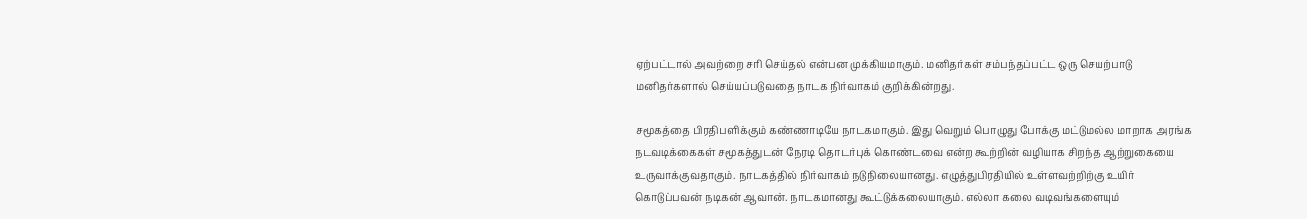ஏற்பட்டால் அவற்றை சரி செய்தல் என்பன முக்கியமாகும். மனிதர்கள் சம்பந்தப்பட்ட ஒரு செயற்பாடு மனிதர்களால் செய்யப்படுவதை நாடக நிர்வாகம் குறிக்கின்றது.

சமூகத்தை பிரதிபளிக்கும் கண்ணாடியே நாடகமாகும். இது வெறும் பொழுது போக்கு மட்டுமல்ல மாறாக அரங்க நடவடிக்கைகள் சமூகத்துடன் நேரடி தொடர்புக் கொண்டவை என்ற கூற்றின் வழியாக சிறந்த ஆற்றுகையை உருவாக்குவதாகும். நாடகத்தில் நிர்வாகம் நடுநிலையானது. எழுத்துபிரதியில் உள்ளவற்றிற்கு உயிர் கொடுப்பவன் நடிகன் ஆவான். நாடகமானது கூட்டுக்கலையாகும். எல்லா கலை வடிவங்களையும்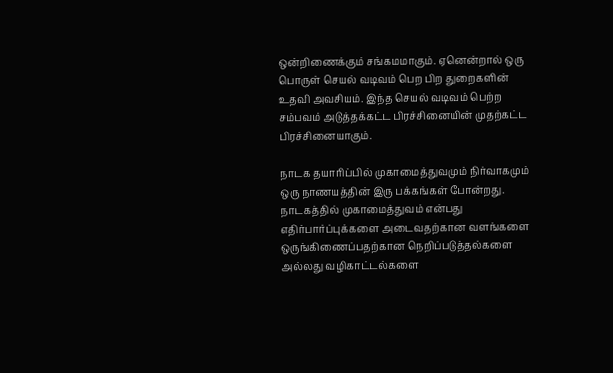ஒன்றிணைக்கும் சங்கமமாகும். ஏனென்றால் ஒரு பொருள் செயல் வடிவம் பெற பிற துறைகளின் உதவி அவசியம். இந்த செயல் வடிவம் பெற்ற சம்பவம் அடுத்தக்கட்ட பிரச்சினையின் முதற்கட்ட பிரச்சினையாகும்.

நாடக தயாரிப்பில் முகாமைத்துவமும் நிர்வாகமும் ஒரு நாணயத்தின் இரு பக்கங்கள் போன்றது. நாடகத்தில் முகாமைத்துவம் என்பது எதிர்பார்ப்புக்களை அடைவதற்கான வளங்களை ஒருங்கிணைப்பதற்கான நெறிப்படுத்தல்களை அல்லது வழிகாட்டல்களை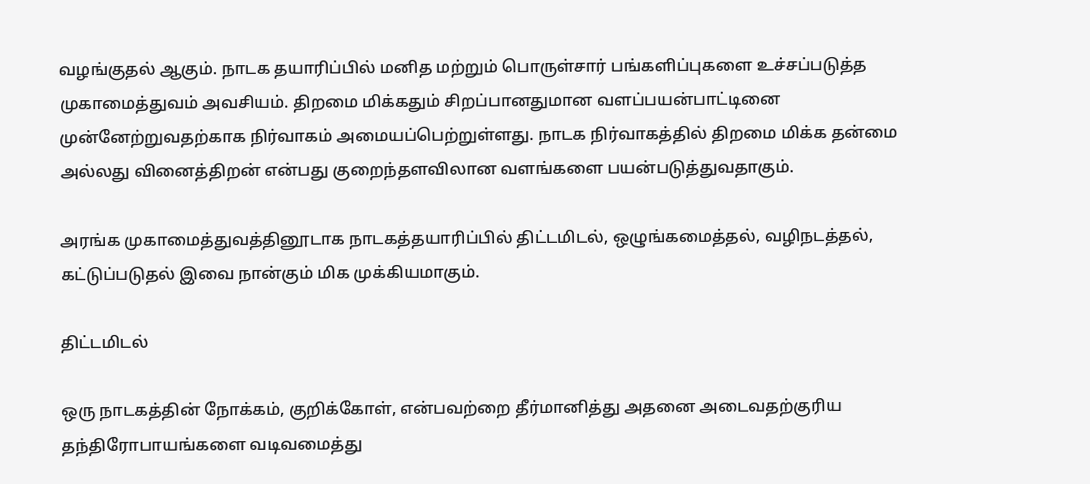வழங்குதல் ஆகும். நாடக தயாரிப்பில் மனித மற்றும் பொருள்சார் பங்களிப்புகளை உச்சப்படுத்த முகாமைத்துவம் அவசியம். திறமை மிக்கதும் சிறப்பானதுமான வளப்பயன்பாட்டினை முன்னேற்றுவதற்காக நிர்வாகம் அமையப்பெற்றுள்ளது. நாடக நிர்வாகத்தில் திறமை மிக்க தன்மை அல்லது வினைத்திறன் என்பது குறைந்தளவிலான வளங்களை பயன்படுத்துவதாகும்.

அரங்க முகாமைத்துவத்தினூடாக நாடகத்தயாரிப்பில் திட்டமிடல், ஒழுங்கமைத்தல், வழிநடத்தல், கட்டுப்படுதல் இவை நான்கும் மிக முக்கியமாகும்.

திட்டமிடல்

ஒரு நாடகத்தின் நோக்கம், குறிக்கோள், என்பவற்றை தீர்மானித்து அதனை அடைவதற்குரிய தந்திரோபாயங்களை வடிவமைத்து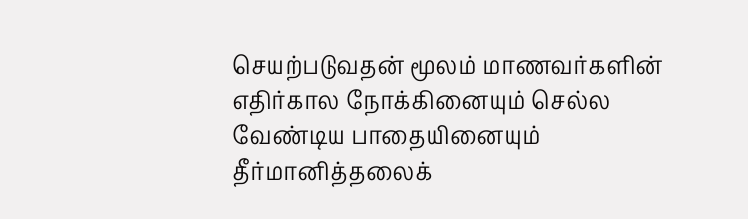செயற்படுவதன் மூலம் மாணவர்களின் எதிர்கால நோக்கினையும் செல்ல வேண்டிய பாதையினையும் தீர்மானித்தலைக்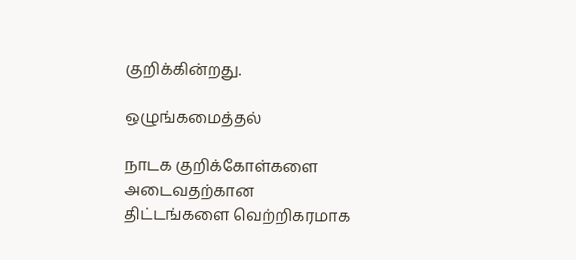குறிக்கின்றது.

ஒழுங்கமைத்தல்

நாடக குறிக்கோள்களை அடைவதற்கான திட்டங்களை வெற்றிகரமாக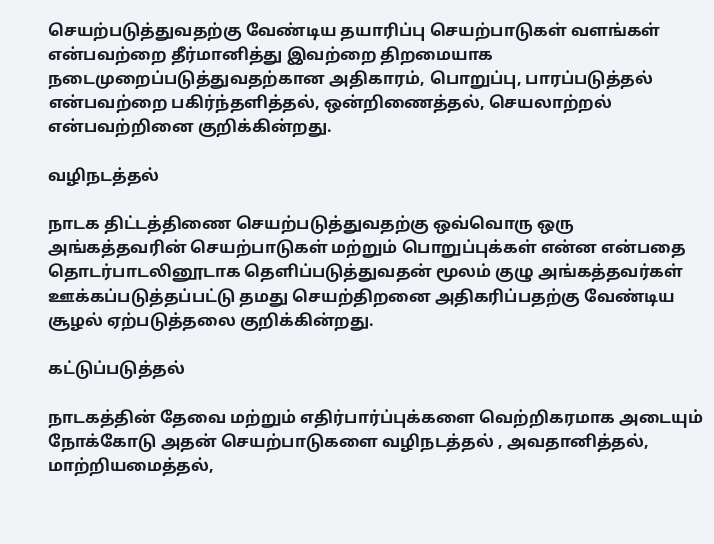செயற்படுத்துவதற்கு வேண்டிய தயாரிப்பு செயற்பாடுகள் வளங்கள் என்பவற்றை தீர்மானித்து இவற்றை திறமையாக நடைமுறைப்படுத்துவதற்கான அதிகாரம், பொறுப்பு, பாரப்படுத்தல் என்பவற்றை பகிர்ந்தளித்தல், ஒன்றிணைத்தல், செயலாற்றல் என்பவற்றினை குறிக்கின்றது.

வழிநடத்தல்

நாடக திட்டத்திணை செயற்படுத்துவதற்கு ஒவ்வொரு ஒரு அங்கத்தவரின் செயற்பாடுகள் மற்றும் பொறுப்புக்கள் என்ன என்பதை தொடர்பாடலினூடாக தெளிப்படுத்துவதன் மூலம் குழு அங்கத்தவர்கள் ஊக்கப்படுத்தப்பட்டு தமது செயற்திறனை அதிகரிப்பதற்கு வேண்டிய சூழல் ஏற்படுத்தலை குறிக்கின்றது.

கட்டுப்படுத்தல்

நாடகத்தின் தேவை மற்றும் எதிர்பார்ப்புக்களை வெற்றிகரமாக அடையும் நோக்கோடு அதன் செயற்பாடுகளை வழிநடத்தல் , அவதானித்தல், மாற்றியமைத்தல்,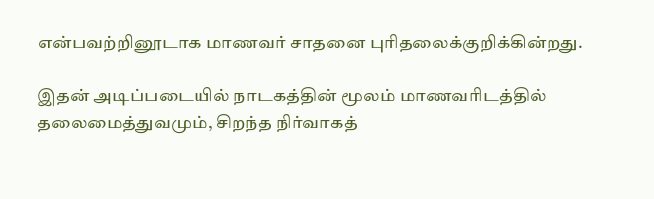என்பவற்றினூடாக மாணவர் சாதனை புரிதலைக்குறிக்கின்றது.

இதன் அடிப்படையில் நாடகத்தின் மூலம் மாணவரிடத்தில் தலைமைத்துவமும், சிறந்த நிர்வாகத்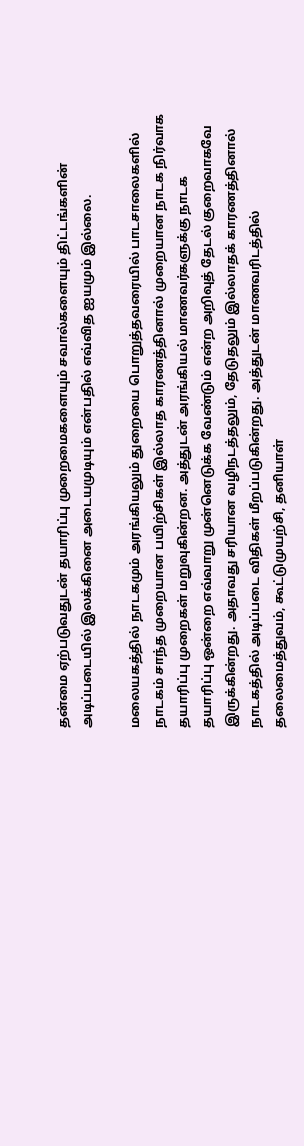தன்மை ஏற்படுவதுடன் தயாரிப்பு முறைமைகளையும் சவால்களையும் திட்டங்களின் அடிப்படையில் இலக்கினை அடையமுடியும் என்பதில் எவ்வித ஐயமும் இல்லை.

மலையகத்தில் நாடகமும் அரங்கியலும் துறையை பொறுத்தவரையில் பாடசாலைகளில் நாடகம் சாந்த முறையான பயிற்சிகள் இல்லாத காரணத்தினால் முறையான நாடக நிர்வாக தயாரிப்பு முறைகள் மறுவுகின்றன. அத்துடன் அரங்கியல் மாணவர்களுக்கு நாடக தயாரிப்பு ஒன்றை எவ்வாறு முன்னெடுக்க வேண்டும் என்ற அறிவுத் தேடல் குறைவாகவே இருக்கின்றது. அதாவது சரியான வழிநடத்தலும், தேடுதலும் இல்லாதக் காரணத்தினால் நாடகத்தில் அடிப்படை விதிகள் மீறப்படுகின்றது. அத்துடன் மாணவரிடத்தில் தலைமைத்துவம், கூட்டுமுயற்சி, தனியாள்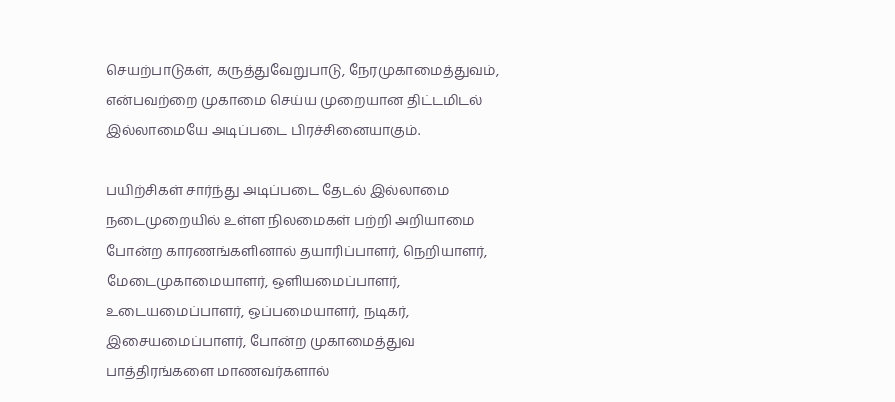செயற்பாடுகள், கருத்துவேறுபாடு, நேரமுகாமைத்துவம், என்பவற்றை முகாமை செய்ய முறையான திட்டமிடல் இல்லாமையே அடிப்படை பிரச்சினையாகும்.

பயிற்சிகள் சார்ந்து அடிப்படை தேடல் இல்லாமை நடைமுறையில் உள்ள நிலமைகள் பற்றி அறியாமை போன்ற காரணங்களினால் தயாரிப்பாளர், நெறியாளர், மேடைமுகாமையாளர், ஒளியமைப்பாளர், உடையமைப்பாளர், ஒப்பமையாளர், நடிகர், இசையமைப்பாளர், போன்ற முகாமைத்துவ பாத்திரங்களை மாணவர்களால்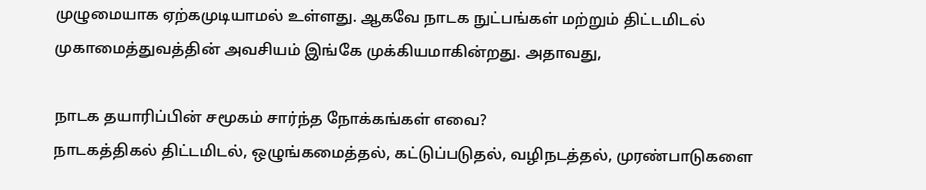முழுமையாக ஏற்கமுடியாமல் உள்ளது. ஆகவே நாடக நுட்பங்கள் மற்றும் திட்டமிடல் முகாமைத்துவத்தின் அவசியம் இங்கே முக்கியமாகின்றது. அதாவது,

நாடக தயாரிப்பின் சமூகம் சார்ந்த நோக்கங்கள் எவை?
நாடகத்திகல் திட்டமிடல், ஒழுங்கமைத்தல், கட்டுப்படுதல், வழிநடத்தல், முரண்பாடுகளை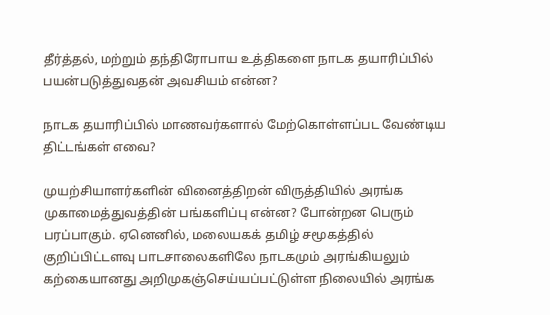தீர்த்தல், மற்றும் தந்திரோபாய உத்திகளை நாடக தயாரிப்பில் பயன்படுத்துவதன் அவசியம் என்ன?

நாடக தயாரிப்பில் மாணவர்களால் மேற்கொள்ளப்பட வேண்டிய திட்டங்கள் எவை?

முயற்சியாளர்களின் வினைத்திறன் விருத்தியில் அரங்க முகாமைத்துவத்தின் பங்களிப்பு என்ன? போன்றன பெரும் பரப்பாகும். ஏனெனில், மலையகக் தமிழ் சமூகத்தில் குறிப்பிட்டளவு பாடசாலைகளிலே நாடகமும் அரங்கியலும் கற்கையானது அறிமுகஞ்செய்யப்பட்டுள்ள நிலையில் அரங்க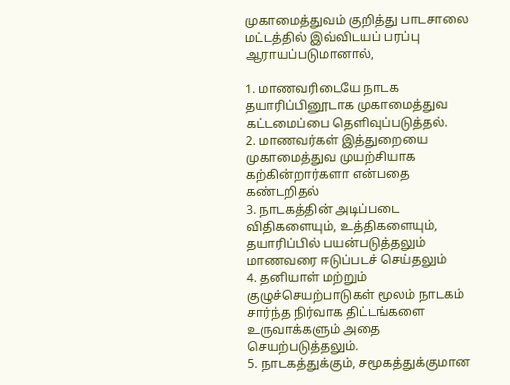முகாமைத்துவம் குறித்து பாடசாலை மட்டத்தில் இவ்விடயப் பரப்பு ஆராயப்படுமானால்,

1. மாணவரிடையே நாடக தயாரிப்பினூடாக முகாமைத்துவ கட்டமைப்பை தெளிவுப்படுத்தல்.
2. மாணவர்கள் இத்துறையை முகாமைத்துவ முயற்சியாக கற்கின்றார்களா என்பதை கண்டறிதல்
3. நாடகத்தின் அடிப்படை விதிகளையும், உத்திகளையும், தயாரிப்பில் பயன்படுத்தலும் மாணவரை ஈடுப்படச் செய்தலும்
4. தனியாள் மற்றும் குழுச்செயற்பாடுகள் மூலம் நாடகம் சார்ந்த நிர்வாக திட்டங்களை உருவாக்களும் அதை செயற்படுத்தலும்.
5. நாடகத்துக்கும், சமூகத்துக்குமான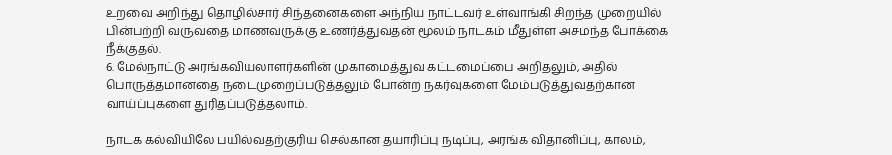உறவை அறிந்து தொழில்சார் சிந்தனைகளை அந்நிய நாட்டவர் உள்வாங்கி சிறந்த முறையில் பின்பற்றி வருவதை மாணவருக்கு உணர்த்துவதன் மூலம் நாடகம் மீதுள்ள அசமந்த போக்கை நீக்குதல்.
6. மேல்நாட்டு அரங்கவியலாளர்களின் முகாமைத்துவ கட்டமைப்பை அறிதலும், அதில் பொருத்தமானதை நடைமுறைப்படுத்தலும் போன்ற நகர்வுகளை மேம்படுத்துவதற்கான வாய்ப்புகளை துரிதப்படுத்தலாம்.

நாடக கல்வியிலே பயில்வதற்குரிய செல்கான தயாரிப்பு நடிப்பு, அரங்க விதானிப்பு, காலம்,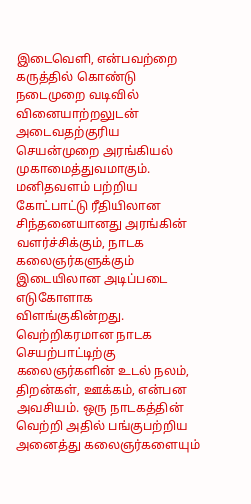இடைவெளி, என்பவற்றை கருத்தில் கொண்டு நடைமுறை வடிவில் வினையாற்றலுடன் அடைவதற்குரிய செயன்முறை அரங்கியல் முகாமைத்துவமாகும். மனிதவளம் பற்றிய கோட்பாட்டு ரீதியிலான சிந்தனையானது அரங்கின் வளர்ச்சிக்கும், நாடக கலைஞர்களுக்கும் இடையிலான அடிப்படை எடுகோளாக விளங்குகின்றது. வெற்றிகரமான நாடக செயற்பாட்டிற்கு கலைஞர்களின் உடல் நலம், திறன்கள், ஊக்கம், என்பன அவசியம். ஒரு நாடகத்தின் வெற்றி அதில் பங்குபற்றிய அனைத்து கலைஞர்களையும்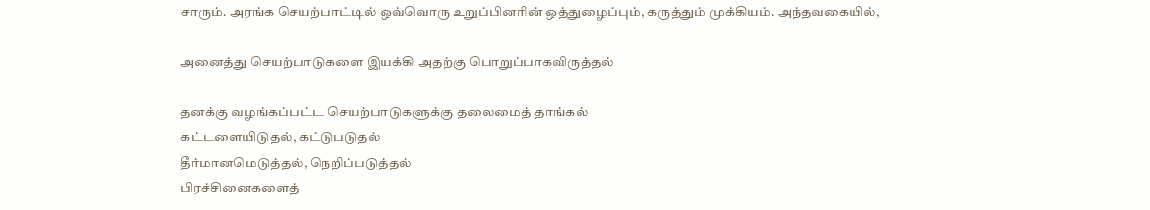சாரும். அரங்க செயற்பாட்டில் ஒவ்வொரு உறுப்பினரின் ஒத்துழைப்பும், கருத்தும் முக்கியம். அந்தவகையில்,

அனைத்து செயற்பாடுகளை இயக்கி அதற்கு பொறுப்பாகவிருத்தல்

தனக்கு வழங்கப்பட்ட செயற்பாடுகளுக்கு தலைமைத் தாங்கல்
கட்டளையிடுதல், கட்டுபடுதல்
தீர்மானமெடுத்தல், நெறிப்படுத்தல்
பிரச்சினைகளைத்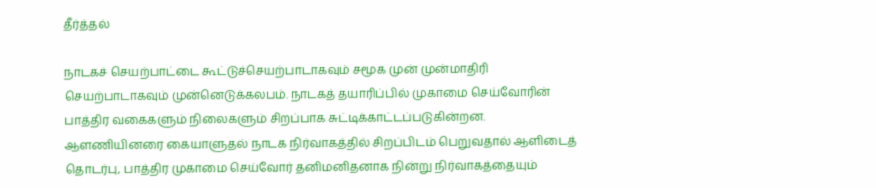தீர்த்தல்

நாடகச் செயற்பாட்டை கூட்டுச்செயற்பாடாகவும் சமூக முன் முன்மாதிரி செயற்பாடாகவும் முன்னெடுக்கலபம். நாடகத் தயாரிப்பில் முகாமை செய்வோரின் பாத்திர வகைகளும் நிலைகளும் சிறப்பாக சுட்டிக்காட்டப்படுகின்றன. ஆளணியினரை கையாளுதல் நாடக நிர்வாகத்தில் சிறப்பிடம் பெறுவதால் ஆளிடைத் தொடர்பு, பாத்திர முகாமை செய்வோர் தனிமனிதனாக நின்று நிர்வாகத்தையும்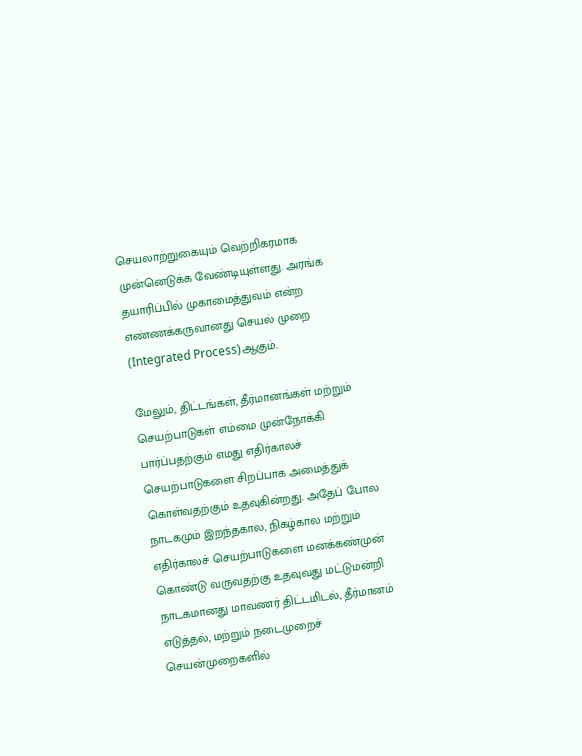செயலாற்றுகையும் வெற்றிகரமாக முன்னெடுக்க வேண்டியுள்ளது. அரங்க தயாரிப்பில் முகாமைத்துவம் என்ற எண்ணக்கருவானது செயல் முறை (Integrated Process)ஆகும்.

மேலும், திட்டங்கள், தீர்மானங்கள் மற்றும் செயற்பாடுகள் எம்மை முன்நோக்கி பார்ப்பதற்கும் எமது எதிர்காலச் செயற்பாடுகளை சிறப்பாக அமைத்துக் கொள்வதற்கும் உதவுகின்றது. அதேப் போல நாடகமும் இறந்தகால, நிகழ்கால மற்றும் எதிர்காலச் செயற்பாடுகளை மனக்கண்முன் கொண்டு வருவதற்கு உதவுவது மட்டுமன்றி நாடகமானது மாவணர் திட்டமிடல், தீர்மானம் எடுத்தல், மற்றும் நடைமுறைச் செயன்முறைகளில்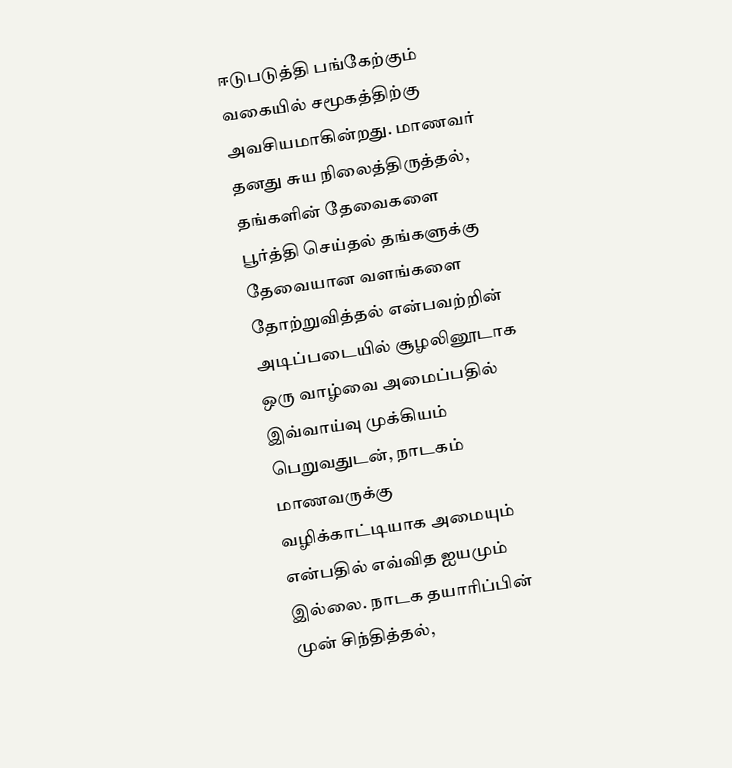ஈடுபடுத்தி பங்கேற்கும் வகையில் சமூகத்திற்கு அவசியமாகின்றது. மாணவர் தனது சுய நிலைத்திருத்தல், தங்களின் தேவைகளை பூர்த்தி செய்தல் தங்களுக்கு தேவையான வளங்களை தோற்றுவித்தல் என்பவற்றின் அடிப்படையில் சூழலினூடாக ஒரு வாழ்வை அமைப்பதில் இவ்வாய்வு முக்கியம் பெறுவதுடன், நாடகம் மாணவருக்கு வழிக்காட்டியாக அமையும் என்பதில் எவ்வித ஐயமும் இல்லை. நாடக தயாரிப்பின் முன் சிந்தித்தல்,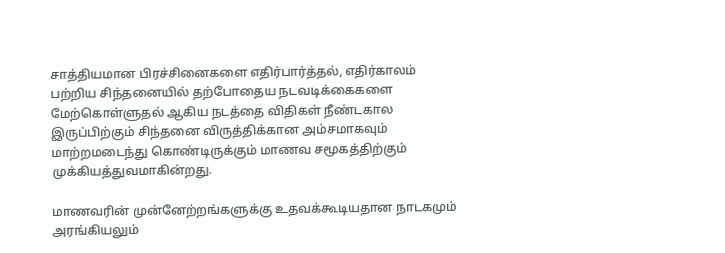சாத்தியமான பிரச்சினைகளை எதிர்பார்த்தல், எதிர்காலம் பற்றிய சிந்தனையில் தற்போதைய நடவடிக்கைகளை மேற்கொள்ளுதல் ஆகிய நடத்தை விதிகள் நீண்டகால இருப்பிற்கும் சிந்தனை விருத்திக்கான அம்சமாகவும் மாற்றமடைந்து கொண்டிருக்கும் மாணவ சமூகத்திற்கும் முக்கியத்துவமாகின்றது.

மாணவரின் முன்னேற்றங்களுக்கு உதவக்கூடியதான நாடகமும் அரங்கியலும்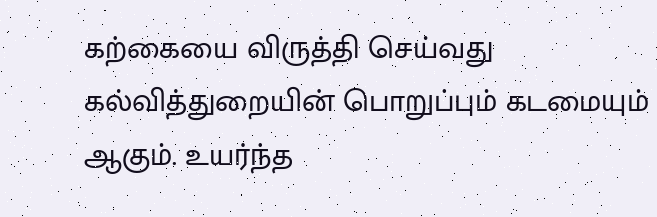கற்கையை விருத்தி செய்வது கல்வித்துறையின் பொறுப்பும் கடமையும் ஆகும். உயர்ந்த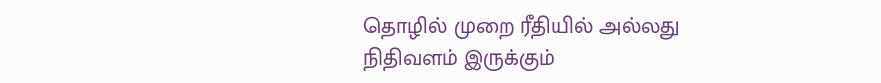தொழில் முறை ரீதியில் அல்லது நிதிவளம் இருக்கும்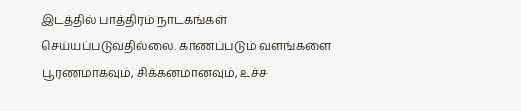இடத்தில் பாத்திரம் நாடகங்கள் செய்யப்படுவதில்லை. காணப்படும் வளங்களை பூரணமாகவும், சிக்கனமானவும், உச்ச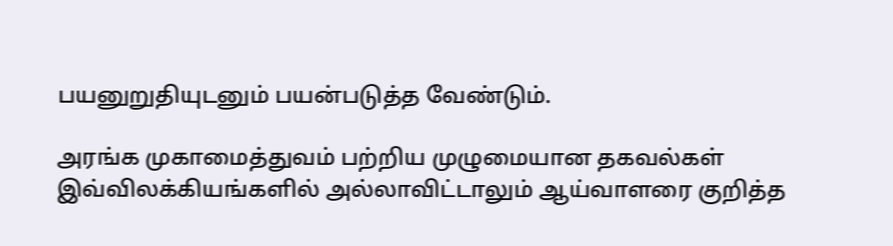பயனுறுதியுடனும் பயன்படுத்த வேண்டும்.

அரங்க முகாமைத்துவம் பற்றிய முழுமையான தகவல்கள் இவ்விலக்கியங்களில் அல்லாவிட்டாலும் ஆய்வாளரை குறித்த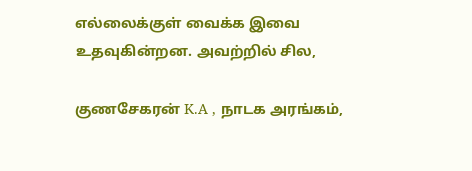எல்லைக்குள் வைக்க இவை உதவுகின்றன. அவற்றில் சில,

குணசேகரன் K.A , நாடக அரங்கம்,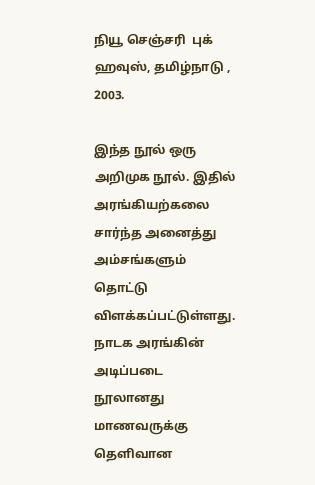நியூ செஞ்சரி  புக் ஹவுஸ், தமிழ்நாடு , 2003.

இந்த நூல் ஒரு அறிமுக நூல். இதில் அரங்கியற்கலை சார்ந்த அனைத்து அம்சங்களும் தொட்டு விளக்கப்பட்டுள்ளது. நாடக அரங்கின் அடிப்படை நூலானது மாணவருக்கு தெளிவான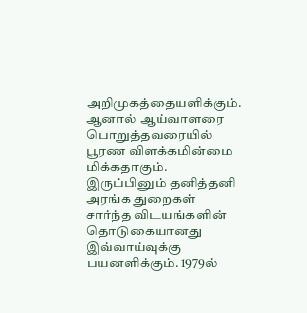அறிமுகத்தையளிக்கும். ஆனால் ஆய்வாளரை பொறுத்தவரையில் பூரண விளக்கமின்மை மிக்கதாகும். இருப்பினும் தனித்தனி அரங்க துறைகள் சார்ந்த விடயங்களின் தொடுகையானது இவ்வாய்வுக்கு பயனளிக்கும். 1979ல்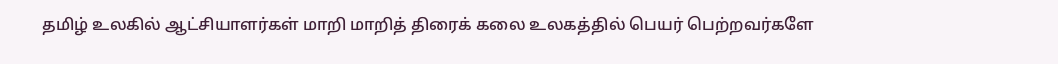தமிழ் உலகில் ஆட்சியாளர்கள் மாறி மாறித் திரைக் கலை உலகத்தில் பெயர் பெற்றவர்களே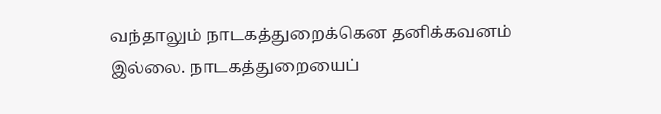வந்தாலும் நாடகத்துறைக்கென தனிக்கவனம் இல்லை. நாடகத்துறையைப்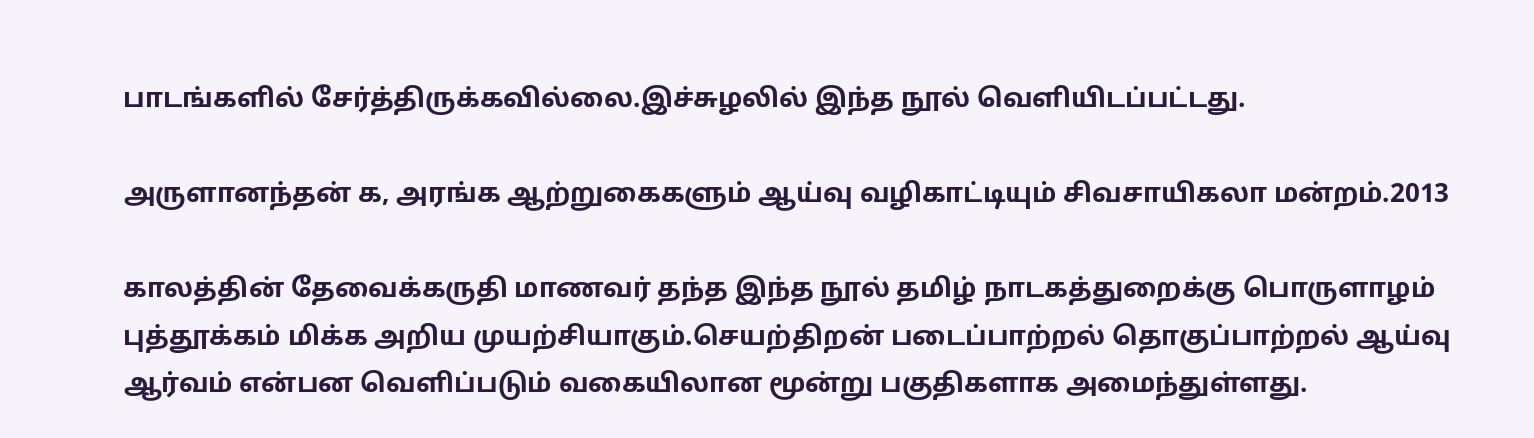பாடங்களில் சேர்த்திருக்கவில்லை.இச்சுழலில் இந்த நூல் வெளியிடப்பட்டது.

அருளானந்தன் க, அரங்க ஆற்றுகைகளும் ஆய்வு வழிகாட்டியும் சிவசாயிகலா மன்றம்.2013

காலத்தின் தேவைக்கருதி மாணவர் தந்த இந்த நூல் தமிழ் நாடகத்துறைக்கு பொருளாழம் புத்தூக்கம் மிக்க அறிய முயற்சியாகும்.செயற்திறன் படைப்பாற்றல் தொகுப்பாற்றல் ஆய்வு ஆர்வம் என்பன வெளிப்படும் வகையிலான மூன்று பகுதிகளாக அமைந்துள்ளது.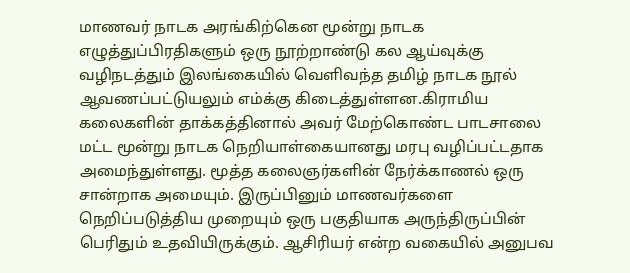மாணவர் நாடக அரங்கிற்கென மூன்று நாடக எழுத்துப்பிரதிகளும் ஒரு நூற்றாண்டு கல ஆய்வுக்கு வழிநடத்தும் இலங்கையில் வெளிவந்த தமிழ் நாடக நூல் ஆவணப்பட்டுயலும் எம்க்கு கிடைத்துள்ளன.கிராமிய கலைகளின் தாக்கத்தினால் அவர் மேற்கொண்ட பாடசாலை மட்ட மூன்று நாடக நெறியாள்கையானது மரபு வழிப்பட்டதாக அமைந்துள்ளது. மூத்த கலைஞர்களின் நேர்க்காணல் ஒரு சான்றாக அமையும். இருப்பினும் மாணவர்களை நெறிப்படுத்திய முறையும் ஒரு பகுதியாக அருந்திருப்பின் பெரிதும் உதவியிருக்கும். ஆசிரியர் என்ற வகையில் அனுபவ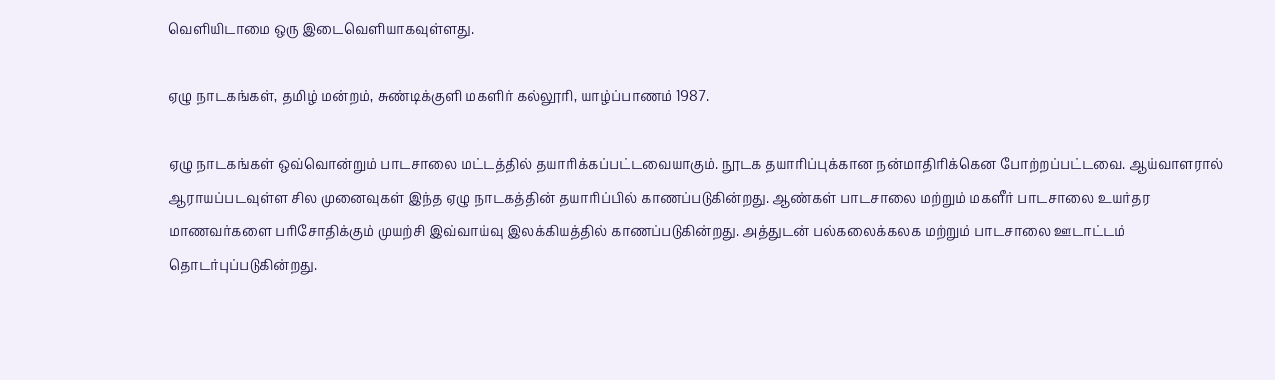வெளியிடாமை ஒரு இடைவெளியாகவுள்ளது.

ஏழு நாடகங்கள், தமிழ் மன்றம், சுண்டிக்குளி மகளிர் கல்லூரி, யாழ்ப்பாணம் 1987.

ஏழு நாடகங்கள் ஒவ்வொன்றும் பாடசாலை மட்டத்தில் தயாரிக்கப்பட்டவையாகும். நூடக தயாரிப்புக்கான நன்மாதிரிக்கென போற்றப்பட்டவை. ஆய்வாளரால் ஆராயப்படவுள்ள சில முனைவுகள் இந்த ஏழு நாடகத்தின் தயாரிப்பில் காணப்படுகின்றது. ஆண்கள் பாடசாலை மற்றும் மகளீர் பாடசாலை உயர்தர மாணவர்களை பரிசோதிக்கும் முயற்சி இவ்வாய்வு இலக்கியத்தில் காணப்படுகின்றது. அத்துடன் பல்கலைக்கலக மற்றும் பாடசாலை ஊடாட்டம் தொடர்புப்படுகின்றது.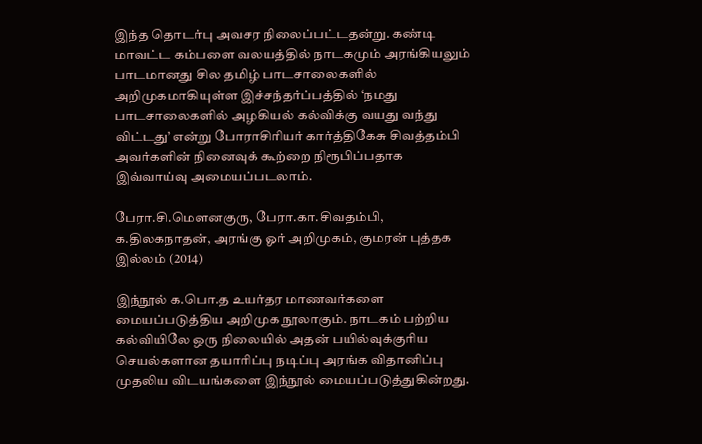இந்த தொடர்பு அவசர நிலைப்பட்டதன்று. கண்டி மாவட்ட கம்பளை வலயத்தில் நாடகமும் அரங்கியலும் பாடமானது சில தமிழ் பாடசாலைகளில் அறிமுகமாகியுள்ள இச்சந்தர்ப்பத்தில் ‘நமது பாடசாலைகளில் அழகியல் கல்விக்கு வயது வந்து விட்டது’ என்று போராசிரியர் கார்த்திகேசு சிவத்தம்பி அவர்களின் நினைவுக் கூற்றை நிரூபிப்பதாக இவ்வாய்வு அமையப்படலாம்.

பேரா.சி.மௌனகுரு, பேரா.கா.சிவதம்பி, க.திலகநாதன், அரங்கு ஓர் அறிமுகம், குமரன் புத்தக இல்லம் (2014)

இந்நூல் க.பொ.த உயர்தர மாணவர்களை மையப்படுத்திய அறிமுக நூலாகும். நாடகம் பற்றிய கல்வியிலே ஒரு நிலையில் அதன் பயில்வுக்குரிய செயல்களான தயாரிப்பு நடிப்பு அரங்க விதானிப்பு முதலிய விடயங்களை இந்நூல் மையப்படுத்துகின்றது.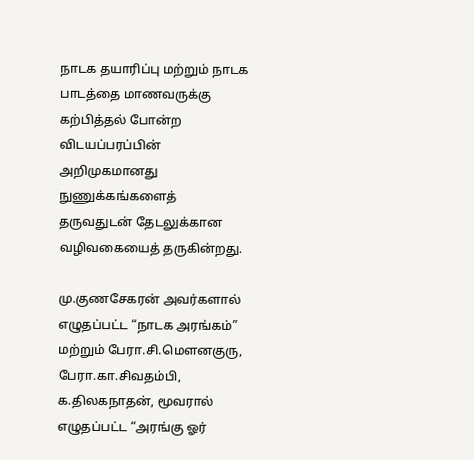நாடக தயாரிப்பு மற்றும் நாடக பாடத்தை மாணவருக்கு கற்பித்தல் போன்ற விடயப்பரப்பின் அறிமுகமானது நுணுக்கங்களைத் தருவதுடன் தேடலுக்கான வழிவகையைத் தருகின்றது.

மு.குணசேகரன் அவர்களால் எழுதப்பட்ட “நாடக அரங்கம்” மற்றும் பேரா.சி.மௌனகுரு, பேரா.கா.சிவதம்பி, க.திலகநாதன், மூவரால் எழுதப்பட்ட “அரங்கு ஓர்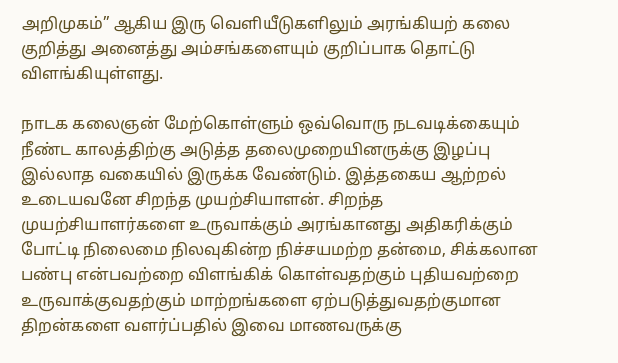அறிமுகம்” ஆகிய இரு வெளியீடுகளிலும் அரங்கியற் கலை குறித்து அனைத்து அம்சங்களையும் குறிப்பாக தொட்டு விளங்கியுள்ளது.

நாடக கலைஞன் மேற்கொள்ளும் ஒவ்வொரு நடவடிக்கையும் நீண்ட காலத்திற்கு அடுத்த தலைமுறையினருக்கு இழப்பு இல்லாத வகையில் இருக்க வேண்டும். இத்தகைய ஆற்றல் உடையவனே சிறந்த முயற்சியாளன். சிறந்த முயற்சியாளர்களை உருவாக்கும் அரங்கானது அதிகரிக்கும் போட்டி நிலைமை நிலவுகின்ற நிச்சயமற்ற தன்மை, சிக்கலான பண்பு என்பவற்றை விளங்கிக் கொள்வதற்கும் புதியவற்றை உருவாக்குவதற்கும் மாற்றங்களை ஏற்படுத்துவதற்குமான திறன்களை வளர்ப்பதில் இவை மாணவருக்கு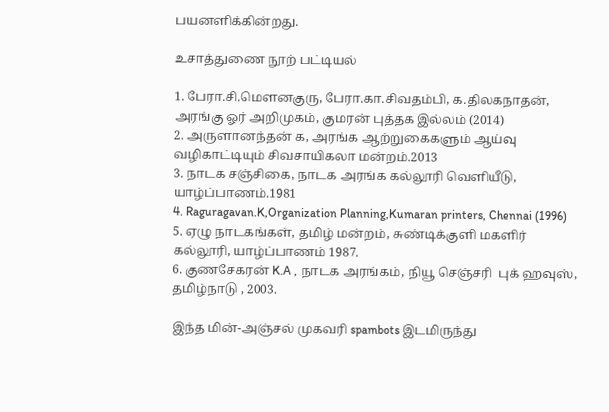பயனளிக்கின்றது.

உசாத்துணை நூற் பட்டியல்

1. பேரா.சி.மௌனகுரு, பேரா.கா.சிவதம்பி, க.திலகநாதன், அரங்கு ஓர் அறிமுகம், குமரன் புத்தக இல்லம் (2014)
2. அருளானந்தன் க, அரங்க ஆற்றுகைகளும் ஆய்வு வழிகாட்டியும் சிவசாயிகலா மன்றம்.2013
3. நாடக சஞ்சிகை, நாடக அரங்க கல்லூரி வெளியீடு, யாழ்ப்பாணம்.1981
4. Raguragavan.K,Organization Planning,Kumaran printers, Chennai (1996)
5. ஏழு நாடகங்கள், தமிழ் மன்றம், சுண்டிக்குளி மகளிர் கல்லூரி, யாழ்ப்பாணம் 1987.
6. குணசேகரன் K.A , நாடக அரங்கம், நியூ செஞ்சரி  புக் ஹவுஸ், தமிழ்நாடு , 2003.

இந்த மின்-அஞ்சல் முகவரி spambots இடமிருந்து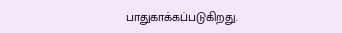பாதுகாக்கப்படுகிறது.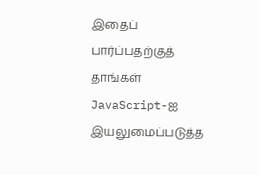இதைப் பார்ப்பதற்குத் தாங்கள் JavaScript-ஐ இயலுமைப்படுத்த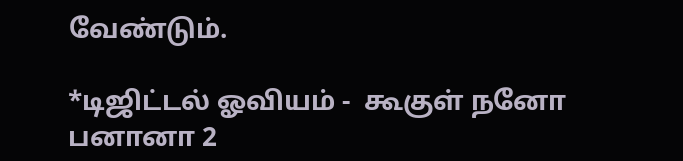வேண்டும்.

*டிஜிட்டல் ஓவியம் -  கூகுள் நனோ பனானா 2